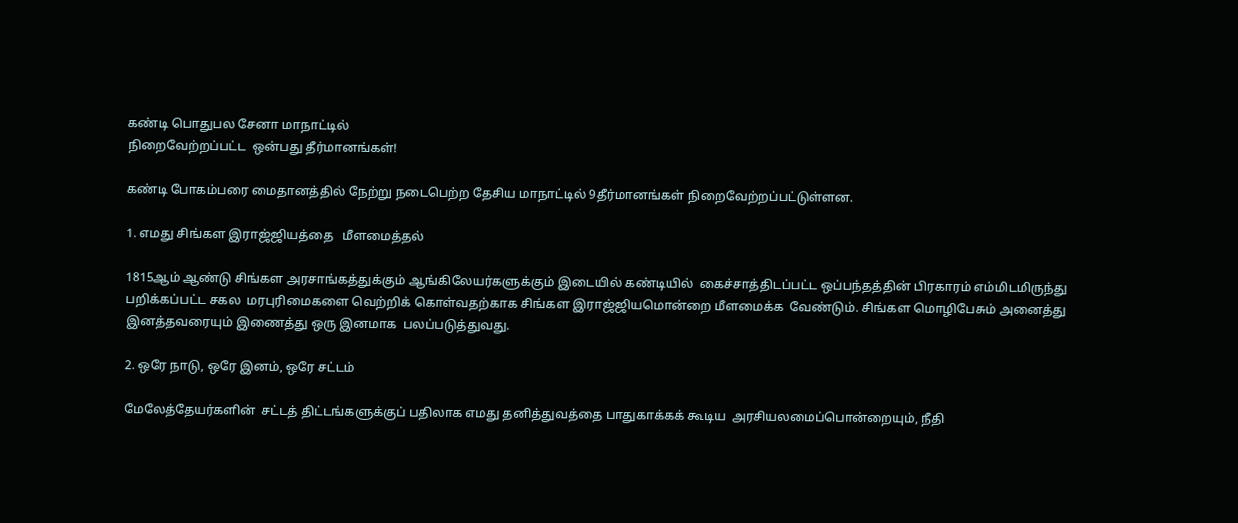கண்டி பொதுபல சேனா மாநாட்டில்
நிறைவேற்றப்பட்ட  ஒன்பது தீர்மானங்கள்!

கண்டி போகம்பரை மைதானத்தில் நேற்று நடைபெற்ற தேசிய மாநாட்டில் 9தீர்மானங்கள் நிறைவேற்றப்பட்டுள்ளன.

1. எமது சிங்கள இராஜ்ஜியத்தை   மீளமைத்தல்

1815ஆம் ஆண்டு சிங்கள அரசாங்கத்துக்கும் ஆங்கிலேயர்களுக்கும் இடையில் கண்டியில்  கைச்சாத்திடப்பட்ட ஒப்பந்தத்தின் பிரகாரம் எம்மிடமிருந்து பறிக்கப்பட்ட சகல  மரபுரிமைகளை வெற்றிக் கொள்வதற்காக சிங்கள இராஜ்ஜியமொன்றை மீளமைக்க  வேண்டும். சிங்கள மொழிபேசும் அனைத்து இனத்தவரையும் இணைத்து ஒரு இனமாக  பலப்படுத்துவது.

2. ஒரே நாடு, ஒரே இனம், ஒரே சட்டம்

மேலேத்தேயர்களின்  சட்டத் திட்டங்களுக்குப் பதிலாக எமது தனித்துவத்தை பாதுகாக்கக் கூடிய  அரசியலமைப்பொன்றையும், நீதி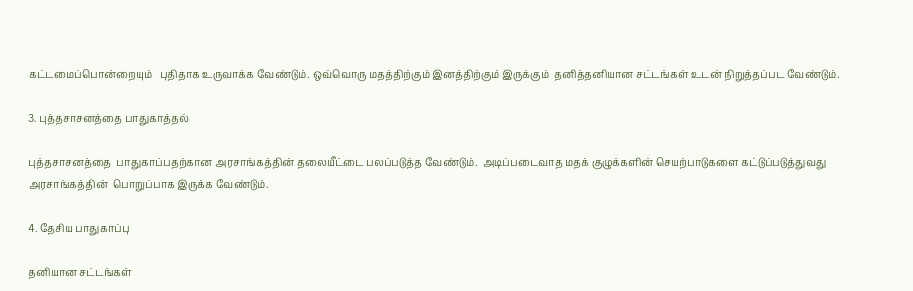கட்டமைப்பொன்றையும்   புதிதாக உருவாக்க வேண்டும். ஒவ்வொரு மதத்திற்கும் இனத்திற்கும் இருக்கும்  தனித்தனியான சட்டங்கள் உடன் நிறுத்தப்பட வேண்டும்.

3. புத்தசாசனத்தை பாதுகாத்தல்

புத்தசாசனத்தை  பாதுகாப்பதற்கான அரசாங்கத்தின் தலையீட்டை பலப்படுத்த வேண்டும்.  அடிப்படைவாத மதக் குழுக்களின் செயற்பாடுகளை கட்டுப்படுத்துவது அரசாங்கத்தின்  பொறுப்பாக இருக்க வேண்டும்.

4. தேசிய பாதுகாப்பு

தனியான சட்டங்கள்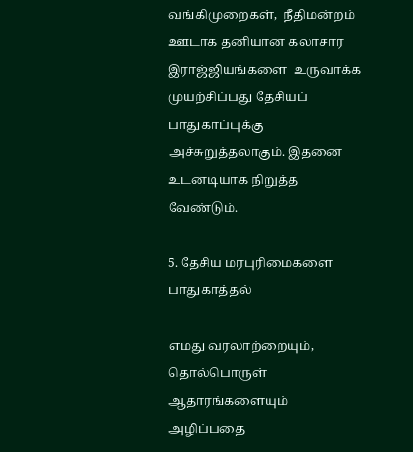வங்கிமுறைகள்,  நீதிமன்றம் ஊடாக தனியான கலாசார இராஜ்ஜியங்களை  உருவாக்க முயற்சிப்பது தேசியப் பாதுகாப்புக்கு அச்சுறுத்தலாகும். இதனை  உடனடியாக நிறுத்த வேண்டும்.

5. தேசிய மரபுரிமைகளை பாதுகாத்தல்

எமது வரலாற்றையும், தொல்பொருள் ஆதாரங்களையும் அழிப்பதை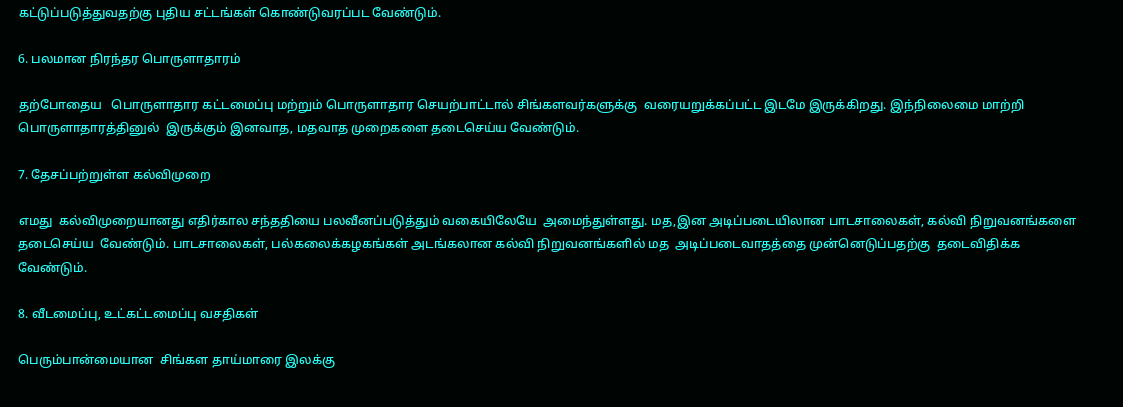கட்டுப்படுத்துவதற்கு புதிய சட்டங்கள் கொண்டுவரப்பட வேண்டும்.

6. பலமான நிரந்தர பொருளாதாரம்

தற்போதைய   பொருளாதார கட்டமைப்பு மற்றும் பொருளாதார செயற்பாட்டால் சிங்களவர்களுக்கு  வரையறுக்கப்பட்ட இடமே இருக்கிறது. இந்நிலைமை மாற்றி பொருளாதாரத்தினுல்  இருக்கும் இனவாத, மதவாத முறைகளை தடைசெய்ய வேண்டும்.

7. தேசப்பற்றுள்ள கல்விமுறை

எமது  கல்விமுறையானது எதிர்கால சந்ததியை பலவீனப்படுத்தும் வகையிலேயே  அமைந்துள்ளது. மத,இன அடிப்படையிலான பாடசாலைகள், கல்வி நிறுவனங்களை தடைசெய்ய  வேண்டும். பாடசாலைகள், பல்கலைக்கழகங்கள் அடங்கலான கல்வி நிறுவனங்களில் மத  அடிப்படைவாதத்தை முன்னெடுப்பதற்கு  தடைவிதிக்க வேண்டும்.

8. வீடமைப்பு, உட்கட்டமைப்பு வசதிகள்

பெரும்பான்மையான  சிங்கள தாய்மாரை இலக்கு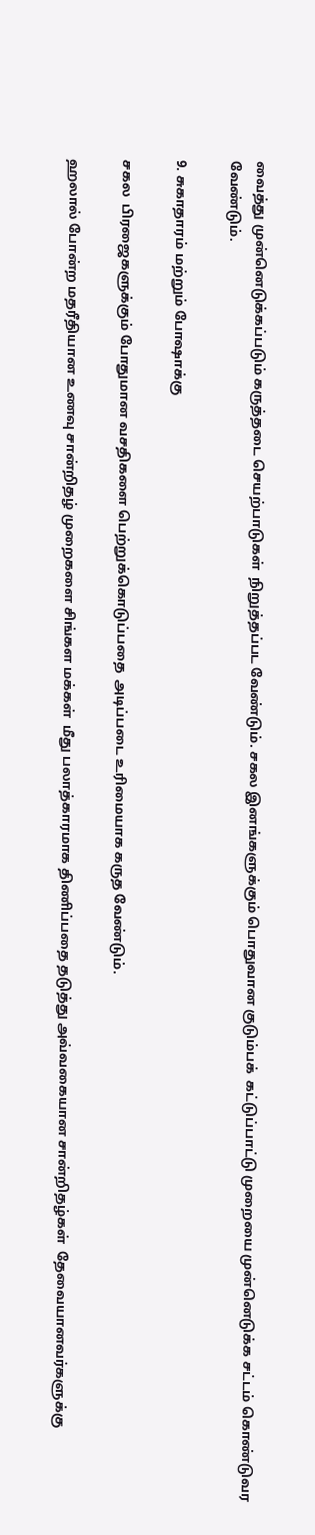வைத்து முன்னெடுக்கப்படும் கருத்தடை செயற்பாடுகள்  நிறுத்தப்பட வேண்டும். சகல இனங்களுக்கும் பொதுவான குடும்பக்  கட்டுப்பாட்டு முறையை முன்னெடுக்க சட்டம் கொண்டுவர வேண்டும்.

9. சுகாதாரம் மற்றும் போஷாக்கு

சகல  பிரஜைகளுக்கும் போதுமான வசதிகளை பெற்றுக்கொடுப்பதை  அடிப்படை உரிமையாக கருத வேண்டும்.

ஹலால் போன்ற மதரீதியான உணவு சான்றிதழ் முறைகளை சிங்கள மக்கள்  மீது பலாத்காரமாக திணிப்பதை தடுத்து அவ்வகையான சான்றிதழ்கள்  தேவையானவர்களுக்கு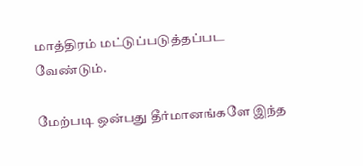மாத்திரம் மட்டுப்படுத்தப்பட வேண்டும்.

மேற்படி ஒன்பது தீர்மானங்களே இந்த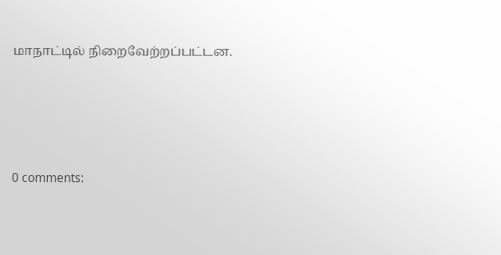மாநாட்டில் நிறைவேற்றப்பட்டன.




0 comments: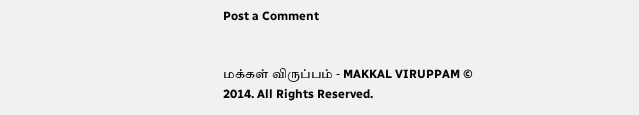Post a Comment


மக்கள் விருப்பம் - MAKKAL VIRUPPAM © 2014. All Rights Reserved.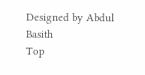Designed by Abdul Basith
Top